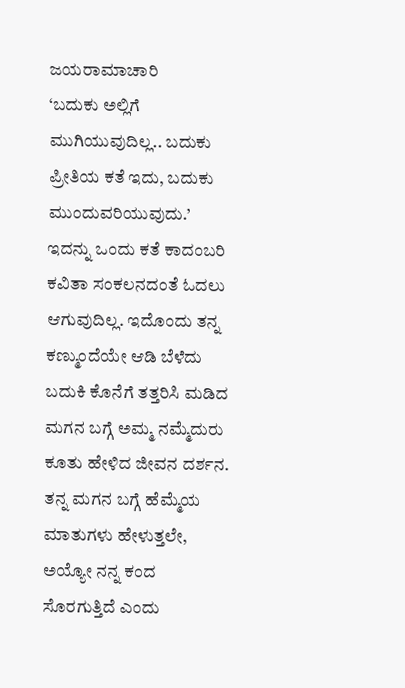ಜಯರಾಮಾಚಾರಿ
‘ಬದುಕು ಅಲ್ಲಿಗೆ ಮುಗಿಯುವುದಿಲ್ಲ.. ಬದುಕು ಪ್ರೀತಿಯ ಕತೆ ಇದು, ಬದುಕು ಮುಂದುವರಿಯುವುದು.’
ಇದನ್ನು ಒಂದು ಕತೆ ಕಾದಂಬರಿ ಕವಿತಾ ಸಂಕಲನದಂತೆ ಓದಲು ಆಗುವುದಿಲ್ಲ. ಇದೊಂದು ತನ್ನ ಕಣ್ಮುಂದೆಯೇ ಆಡಿ ಬೆಳೆದು ಬದುಕಿ ಕೊನೆಗೆ ತತ್ತರಿಸಿ ಮಡಿದ ಮಗನ ಬಗ್ಗೆ ಅಮ್ಮ ನಮ್ಮೆದುರು ಕೂತು ಹೇಳಿದ ಜೀವನ ದರ್ಶನ. ತನ್ನ ಮಗನ ಬಗ್ಗೆ ಹೆಮ್ಮೆಯ ಮಾತುಗಳು ಹೇಳುತ್ತಲೇ, ಅಯ್ಯೋ ನನ್ನ ಕಂದ ಸೊರಗುತ್ತಿದೆ ಎಂದು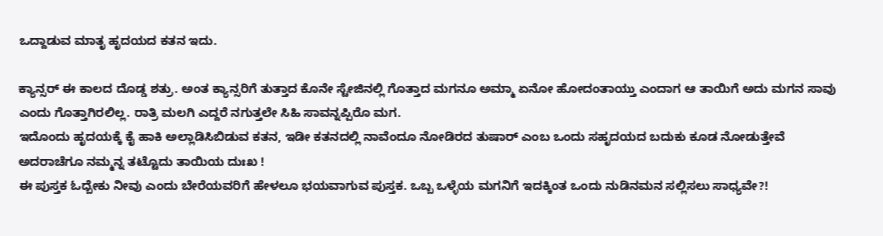ಒದ್ದಾಡುವ ಮಾತೃ ಹೃದಯದ ಕತನ ಇದು.

ಕ್ಯಾನ್ಸರ್ ಈ ಕಾಲದ ದೊಡ್ಡ ಶತ್ರು. ಅಂತ ಕ್ಯಾನ್ಸರಿಗೆ ತುತ್ತಾದ ಕೊನೇ ಸ್ಟೇಜಿನಲ್ಲಿ ಗೊತ್ತಾದ ಮಗನೂ ಅಮ್ಮಾ ಏನೋ ಹೋದಂತಾಯ್ತು ಎಂದಾಗ ಆ ತಾಯಿಗೆ ಅದು ಮಗನ ಸಾವು ಎಂದು ಗೊತ್ತಾಗಿರಲಿಲ್ಲ. ರಾತ್ರಿ ಮಲಗಿ ಎದ್ದರೆ ನಗುತ್ತಲೇ ಸಿಹಿ ಸಾವನ್ನಪ್ಪಿರೊ ಮಗ.
ಇದೊಂದು ಹೃದಯಕ್ಕೆ ಕೈ ಹಾಕಿ ಅಲ್ಲಾಡಿಸಿಬಿಡುವ ಕತನ, ಇಡೀ ಕತನದಲ್ಲಿ ನಾವೆಂದೂ ನೋಡಿರದ ತುಷಾರ್ ಎಂಬ ಒಂದು ಸಹೃದಯದ ಬದುಕು ಕೂಡ ನೋಡುತ್ತೇವೆ ಅದರಾಚೆಗೂ ನಮ್ಮನ್ನ ತಟ್ಟೊದು ತಾಯಿಯ ದುಃಖ !
ಈ ಪುಸ್ತಕ ಓದ್ಬೇಕು ನೀವು ಎಂದು ಬೇರೆಯವರಿಗೆ ಹೇಳಲೂ ಭಯವಾಗುವ ಪುಸ್ತಕ. ಒಬ್ಬ ಒಳ್ಳೆಯ ಮಗನಿಗೆ ಇದಕ್ಕಿಂತ ಒಂದು ನುಡಿನಮನ ಸಲ್ಲಿಸಲು ಸಾಧ್ಯವೇ?!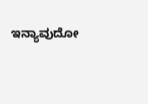ಇನ್ಯಾವುದೋ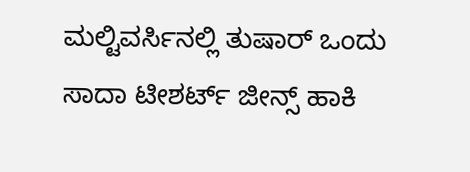ಮಲ್ಟಿವರ್ಸಿನಲ್ಲಿ ತುಷಾರ್ ಒಂದು ಸಾದಾ ಟೀಶರ್ಟ್ ಜೀನ್ಸ್ ಹಾಕಿ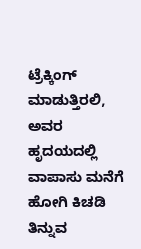ಟ್ರೆಕ್ಕಿಂಗ್ ಮಾಡುತ್ತಿರಲಿ, ಅವರ ಹೃದಯದಲ್ಲಿ ವಾಪಾಸು ಮನೆಗೆ ಹೋಗಿ ಕಿಚಡಿ ತಿನ್ನುವ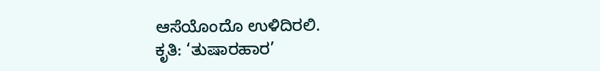ಆಸೆಯೊಂದೊ ಉಳಿದಿರಲಿ.
ಕೃತಿ: ‘ತುಷಾರಹಾರ’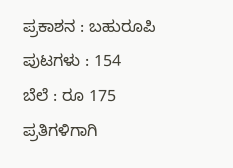ಪ್ರಕಾಶನ : ಬಹುರೂಪಿ
ಪುಟಗಳು : 154
ಬೆಲೆ : ರೂ 175
ಪ್ರತಿಗಳಿಗಾಗಿ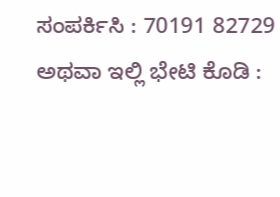ಸಂಪರ್ಕಿಸಿ : 70191 82729
ಅಥವಾ ಇಲ್ಲಿ ಭೇಟಿ ಕೊಡಿ :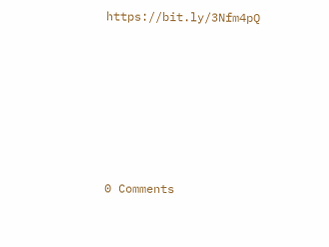https://bit.ly/3Nfm4pQ







0 Comments